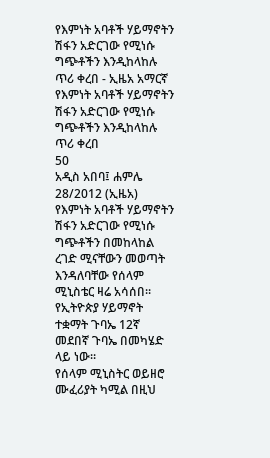የእምነት አባቶች ሃይማኖትን ሽፋን አድርገው የሚነሱ ግጭቶችን እንዲከላከሉ ጥሪ ቀረበ - ኢዜአ አማርኛ
የእምነት አባቶች ሃይማኖትን ሽፋን አድርገው የሚነሱ ግጭቶችን እንዲከላከሉ ጥሪ ቀረበ
50
አዲስ አበባ፤ ሐምሌ 28/2012 (ኢዜአ) የእምነት አባቶች ሃይማኖትን ሽፋን አድርገው የሚነሱ ግጭቶችን በመከላከል ረገድ ሚናቸውን መወጣት እንዳለባቸው የሰላም ሚኒስቴር ዛሬ አሳሰበ።
የኢትዮጵያ ሃይማኖት ተቋማት ጉባኤ 12ኛ መደበኛ ጉባኤ በመካሄድ ላይ ነው።
የሰላም ሚኒስትር ወይዘሮ ሙፈሪያት ካሚል በዚህ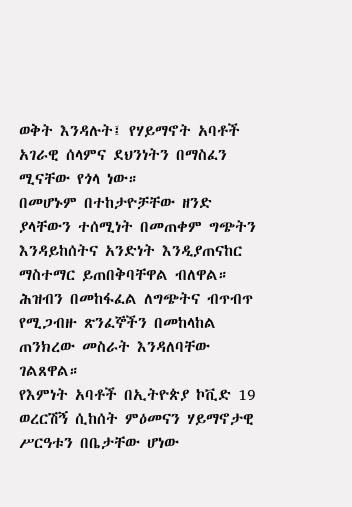ወቅት እንዳሉት፤ የሃይማኖት አባቶች አገራዊ ሰላምና ደህንነትን በማስፈን ሚናቸው የጎላ ነው።
በመሆኑም በተከታዮቻቸው ዘንድ ያላቸውን ተሰሚነት በመጠቀም ግጭትን እንዳይከሰትና አንድነት እንዲያጠናከር ማስተማር ይጠበቅባቸዋል ብለዋል።
ሕዝብን በመከፋፈል ለግጭትና ብጥብጥ የሚጋብዙ ጽንፈኞችን በመከላከል ጠንክረው መስራት እንዳለባቸው ገልጸዋል።
የእምነት አባቶች በኢትዮጵያ ኮቪድ 19 ወረርሽኝ ሲከሰት ምዕመናን ሃይማኖታዊ ሥርዓቱን በቤታቸው ሆነው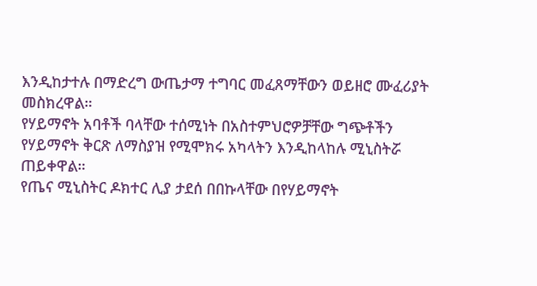እንዲከታተሉ በማድረግ ውጤታማ ተግባር መፈጸማቸውን ወይዘሮ ሙፈሪያት መስክረዋል።
የሃይማኖት አባቶች ባላቸው ተሰሚነት በአስተምህሮዎቻቸው ግጭቶችን የሃይማኖት ቅርጽ ለማስያዝ የሚሞክሩ አካላትን እንዲከላከሉ ሚኒስትሯ ጠይቀዋል።
የጤና ሚኒስትር ዶክተር ሊያ ታደሰ በበኩላቸው በየሃይማኖት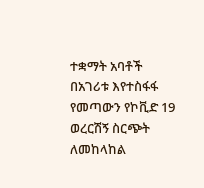ተቋማት አባቶች በአገሪቱ እየተስፋፋ የመጣውን የኮቪድ 19 ወረርሽኝ ስርጭት ለመከላከል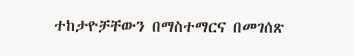ተከታዮቻቸውን በማስተማርና በመገሰጽ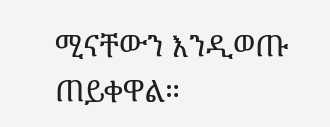ሚናቸውን እንዲወጡ ጠይቀዋል።